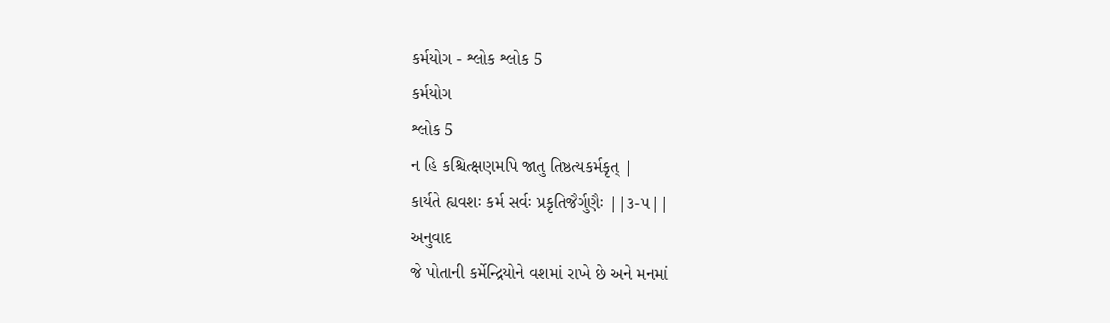કર્મયોગ - શ્લોક શ્લોક 5
કર્મયોગ
શ્લોક 5
ન હિ કશ્ચિત્ક્ષણમપિ જાતુ તિષ્ઠત્યકર્મકૃત્ |
કાર્યતે હ્યવશઃ કર્મ સર્વઃ પ્રકૃતિજૈર્ગુણૈઃ ||૩-૫||
અનુવાદ
જે પોતાની કર્મેન્દ્રિયોને વશમાં રાખે છે અને મનમાં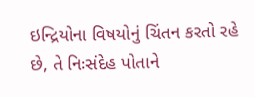ઇન્દ્રિયોના વિષયોનું ચિંતન કરતો રહે છે, તે નિઃસંદેહ પોતાને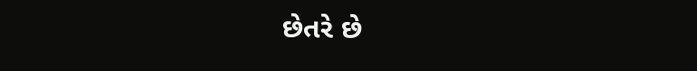છેતરે છે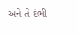અને તે દંભી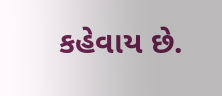કહેવાય છે.